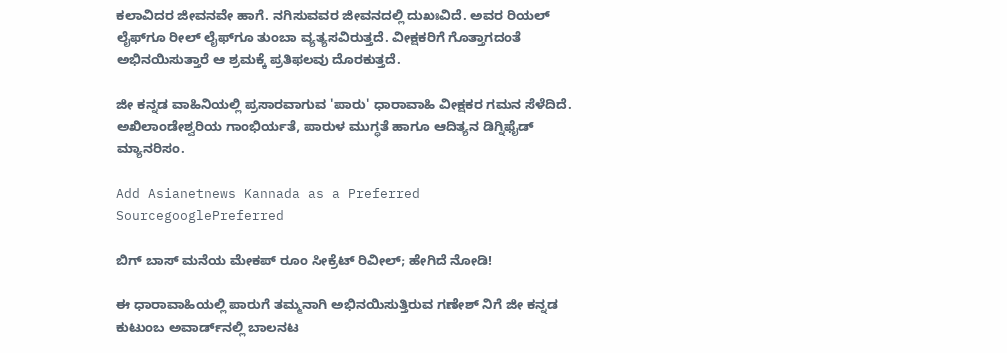ಕಲಾವಿದರ ಜೀವನವೇ ಹಾಗೆ. ನಗಿಸುವವರ ಜೀವನದಲ್ಲಿ ದುಖಃವಿದೆ. ಅವರ ರಿಯಲ್ ಲೈಫ್‌ಗೂ ರೀಲ್‌ ಲೈಫ್‌ಗೂ ತುಂಬಾ ವ್ಯತ್ಯಸವಿರುತ್ತದೆ. ವೀಕ್ಷಕರಿಗೆ ಗೊತ್ತಾಗದಂತೆ ಅಭಿನಯಿಸುತ್ತಾರೆ ಆ ಶ್ರಮಕ್ಕೆ ಪ್ರತಿಫಲವು ದೊರಕುತ್ತದೆ.

ಜೀ ಕನ್ನಡ ವಾಹಿನಿಯಲ್ಲಿ ಪ್ರಸಾರವಾಗುವ 'ಪಾರು' ಧಾರಾವಾಹಿ ವೀಕ್ಷಕರ ಗಮನ ಸೆಳೆದಿದೆ. ಅಖಿಲಾಂಡೇಶ್ವರಿಯ ಗಾಂಭಿರ್ಯತೆ, ಪಾರುಳ ಮುಗ್ಧತೆ ಹಾಗೂ ಆದಿತ್ಯನ ಡಿಗ್ನಿಫೈಡ್ ಮ್ಯಾನರಿಸಂ.

Add Asianetnews Kannada as a Preferred SourcegooglePreferred

ಬಿಗ್ ಬಾಸ್‌ ಮನೆಯ ಮೇಕಪ್‌ ರೂಂ ಸೀಕ್ರೆಟ್ ರಿವೀಲ್; ಹೇಗಿದೆ ನೋಡಿ!

ಈ ಧಾರಾವಾಹಿಯಲ್ಲಿ ಪಾರುಗೆ ತಮ್ಮನಾಗಿ ಅಭಿನಯಿಸುತ್ತಿರುವ ಗಣೇಶ್ ನಿಗೆ ಜೀ ಕನ್ನಡ ಕುಟುಂಬ ಅವಾರ್ಡ್‌ನಲ್ಲಿ ಬಾಲನಟ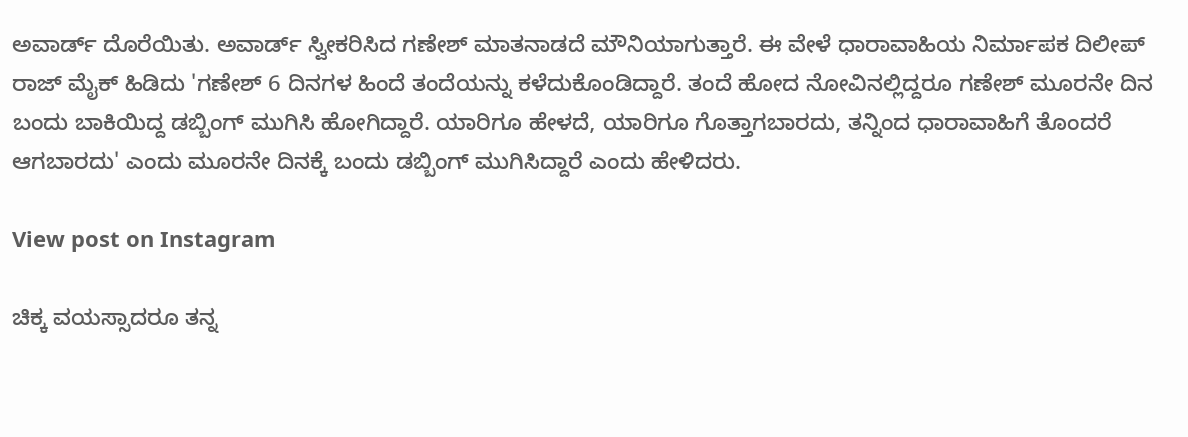ಅವಾರ್ಡ್‌ ದೊರೆಯಿತು. ಅವಾರ್ಡ್ ಸ್ವೀಕರಿಸಿದ ಗಣೇಶ್ ಮಾತನಾಡದೆ ಮೌನಿಯಾಗುತ್ತಾರೆ. ಈ ವೇಳೆ ಧಾರಾವಾಹಿಯ ನಿರ್ಮಾಪಕ ದಿಲೀಪ್ ರಾಜ್ ಮೈಕ್‌ ಹಿಡಿದು 'ಗಣೇಶ್ 6 ದಿನಗಳ ಹಿಂದೆ ತಂದೆಯನ್ನು ಕಳೆದುಕೊಂಡಿದ್ದಾರೆ. ತಂದೆ ಹೋದ ನೋವಿನಲ್ಲಿದ್ದರೂ ಗಣೇಶ್ ಮೂರನೇ ದಿನ ಬಂದು ಬಾಕಿಯಿದ್ದ ಡಬ್ಬಿಂಗ್ ಮುಗಿಸಿ ಹೋಗಿದ್ದಾರೆ. ಯಾರಿಗೂ ಹೇಳದೆ, ಯಾರಿಗೂ ಗೊತ್ತಾಗಬಾರದು, ತನ್ನಿಂದ ಧಾರಾವಾಹಿಗೆ ತೊಂದರೆ ಆಗಬಾರದು' ಎಂದು ಮೂರನೇ ದಿನಕ್ಕೆ ಬಂದು ಡಬ್ಬಿಂಗ್ ಮುಗಿಸಿದ್ದಾರೆ ಎಂದು ಹೇಳಿದರು.

View post on Instagram

ಚಿಕ್ಕ ವಯಸ್ಸಾದರೂ ತನ್ನ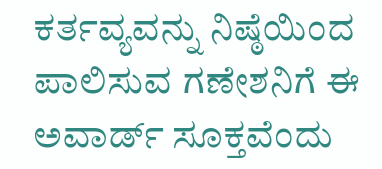ಕರ್ತವ್ಯವನ್ನು ನಿಷ್ಠೆಯಿಂದ ಪಾಲಿಸುವ ಗಣೇಶನಿಗೆ ಈ ಅವಾರ್ಡ್‌ ಸೂಕ್ತವೆಂದು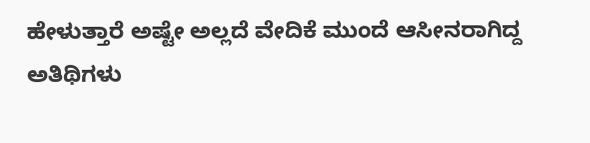ಹೇಳುತ್ತಾರೆ ಅಷ್ಟೇ ಅಲ್ಲದೆ ವೇದಿಕೆ ಮುಂದೆ ಆಸೀನರಾಗಿದ್ದ ಅತಿಥಿಗಳು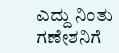ಎದ್ದು ನಿಂತು ಗಣೇಶನಿಗೆ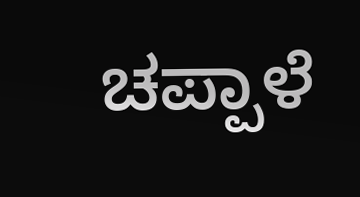ಚಪ್ಪಾಳೆ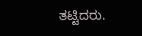ತಟ್ಟಿದರು.